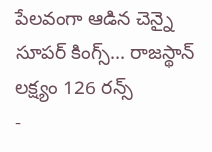పేలవంగా ఆడిన చెన్నై సూపర్ కింగ్స్... రాజస్థాన్ లక్ష్యం 126 రన్స్
-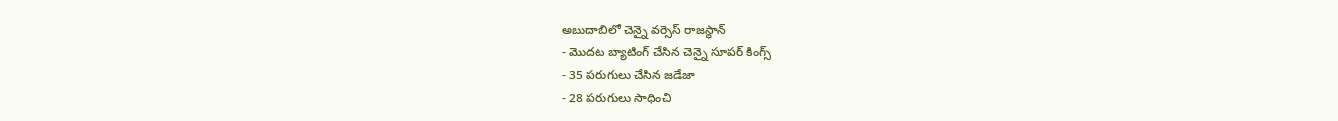అబుదాబిలో చెన్నై వర్సెస్ రాజస్థాన్
- మొదట బ్యాటింగ్ చేసిన చెన్నై సూపర్ కింగ్స్
- 35 పరుగులు చేసిన జడేజా
- 28 పరుగులు సాధించి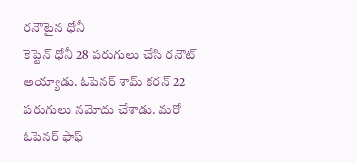రనౌటైన ధోనీ
కెప్టెన్ ధోనీ 28 పరుగులు చేసి రనౌట్ అయ్యాడు. ఓపెనర్ శామ్ కరన్ 22 పరుగులు నమోదు చేశాడు. మరో ఓపెనర్ ఫాఫ్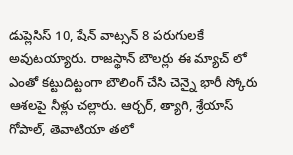డుప్లెసిస్ 10, షేన్ వాట్సన్ 8 పరుగులకే అవుటయ్యారు. రాజస్థాన్ బౌలర్లు ఈ మ్యాచ్ లో ఎంతో కట్టుదిట్టంగా బౌలింగ్ చేసి చెన్నై భారీ స్కోరు ఆశలపై నీళ్లు చల్లారు. ఆర్చర్, త్యాగి, శ్రేయాస్ గోపాల్, తెవాటియా తలో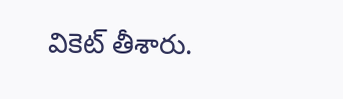వికెట్ తీశారు.